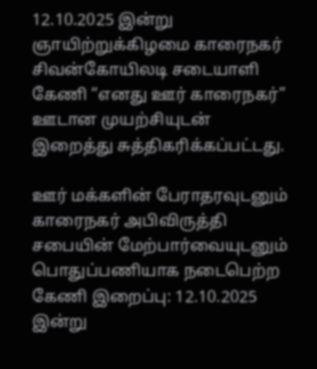12.10.2025 இன்று ஞாயிற்றுக்கிழமை காரைநகர் சிவன்கோயிலடி சடையாளி கேணி “எனது ஊர் காரைநகர்” ஊடான முயற்சியுடன் இறைத்து சுத்திகரிக்கப்பட்டது.

ஊர் மக்களின் பேராதரவுடனும் காரைநகர் அபிவிருத்தி சபையின் மேற்பார்வையுடனும் பொதுப்பணியாக நடைபெற்ற கேணி இறைப்பு: 12.10.2025 இன்று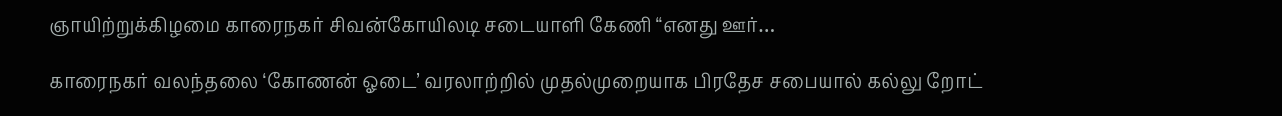ஞாயிற்றுக்கிழமை காரைநகர் சிவன்கோயிலடி சடையாளி கேணி “எனது ஊர்…

காரைநகர் வலந்தலை ‘கோணன் ஓடை’ வரலாற்றில் முதல்முறையாக பிரதேச சபையால் கல்லு றோட்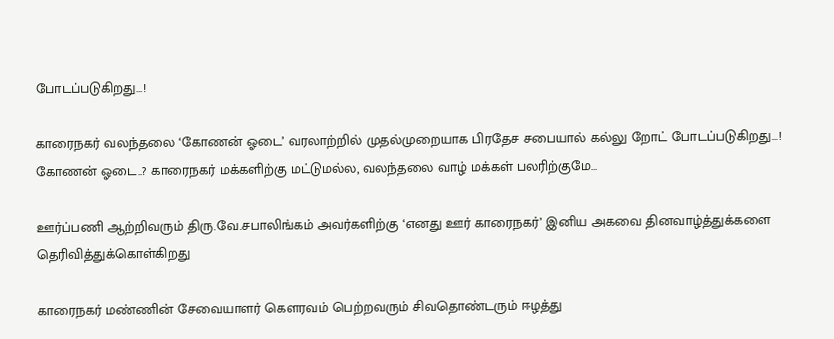போடப்படுகிறது…!

காரைநகர் வலந்தலை ‘கோணன் ஓடை’ வரலாற்றில் முதல்முறையாக பிரதேச சபையால் கல்லு றோட் போடப்படுகிறது…! கோணன் ஓடை..? காரைநகர் மக்களிற்கு மட்டுமல்ல, வலந்தலை வாழ் மக்கள் பலரிற்குமே…

ஊர்ப்பணி ஆற்றிவரும் திரு.வே.சபாலிங்கம் அவர்களிற்கு ‘எனது ஊர் காரைநகர்’ இனிய அகவை தினவாழ்த்துக்களை தெரிவித்துக்கொள்கிறது

காரைநகர் மண்ணின் சேவையாளர் கெளரவம் பெற்றவரும் சிவதொண்டரும் ஈழத்து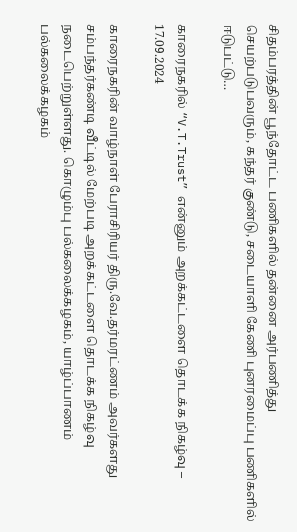சிதம்பரத்தின் பூந்தோட்ட பணிகளில் தன்னை அர்பணித்து செயற்படுபவரும், கந்தர் குண்டு, சடையாளி கேணி புனரமைப்பு பணிகளில் ஈடுபட்டு…

காரைநகரில் “V.T.Trust” என்னும் அறக்கட்டளை தொடக்க நிகழ்வு – 17.09.2024

காரைநகரின் வாழ்நாள் பேராசிரியர் திரு.வே.தர்மரட்ணம் அவர்களது சம்பந்தர்கண்டி வீட்டில் மேற்படி அறக்கட்டளை தொடக்க நிகழ்வு நடைபெற்றுள்ளது. கொழும்பு பல்கலைக்கழகம், யாழ்ப்பாணம் பல்கலைக்கழகம்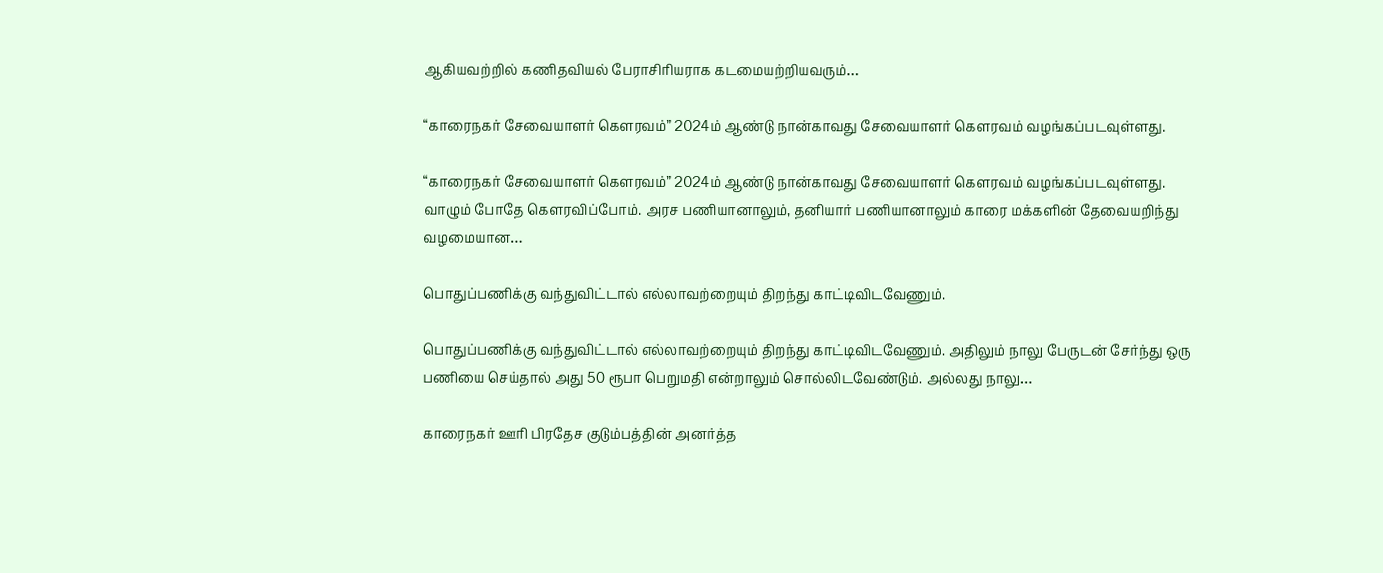ஆகியவற்றில் கணிதவியல் பேராசிரியராக கடமையற்றியவரும்…

“காரைநகர் சேவையாளர் கெளரவம்” 2024ம் ஆண்டு நான்காவது சேவையாளர் கெளரவம் வழங்கப்படவுள்ளது.

“காரைநகர் சேவையாளர் கெளரவம்” 2024ம் ஆண்டு நான்காவது சேவையாளர் கெளரவம் வழங்கப்படவுள்ளது. வாழும் போதே கெளரவிப்போம். அரச பணியானாலும், தனியார் பணியானாலும் காரை மக்களின் தேவையறிந்து வழமையான…

பொதுப்பணிக்கு வந்துவிட்டால் எல்லாவற்றையும் திறந்து காட்டிவிடவேணும்.

பொதுப்பணிக்கு வந்துவிட்டால் எல்லாவற்றையும் திறந்து காட்டிவிடவேணும். அதிலும் நாலு பேருடன் சேர்ந்து ஒரு பணியை செய்தால் அது 50 ரூபா பெறுமதி என்றாலும் சொல்லிடவேண்டும். அல்லது நாலு…

காரைநகர் ஊரி பிரதேச குடும்பத்தின் அனர்த்த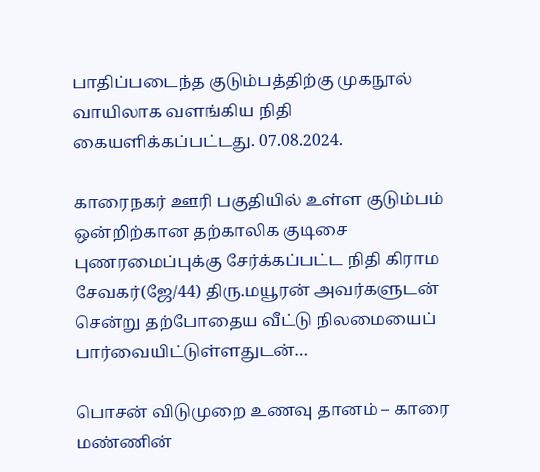பாதிப்படைந்த குடும்பத்திற்கு முகநூல் வாயிலாக வளங்கிய நிதி கையளிக்கப்பட்டது. 07.08.2024.

காரைநகர் ஊரி பகுதியில் உள்ள குடும்பம் ஒன்றிற்கான தற்காலிக குடிசை புணரமைப்புக்கு சேர்க்கப்பட்ட நிதி கிராம சேவகர்(ஜே/44) திரு.மயூரன் அவர்களுடன் சென்று தற்போதைய வீட்டு நிலமையைப் பார்வையிட்டுள்ளதுடன்…

பொசன் விடுமுறை உணவு தானம் – காரை மண்ணின்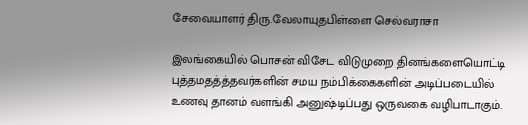சேவையாளர் திரு.வேலாயுதபிள்ளை செல்வராசா

இலங்கையில் பொசன் விசேட விடுமுறை தினங்களையொட்டி புத்தமதத்த்தவர்களின் சமய நம்பிக்கைகளின் அடிப்படையில் உணவு தானம் வளங்கி அனுஷ்டிப்பது ஒருவகை வழிபாடாகும்.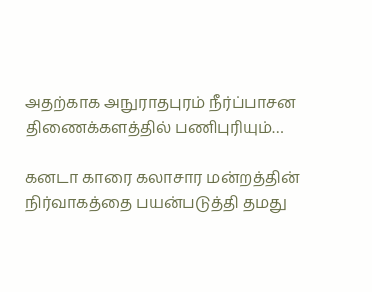அதற்காக அநுராதபுரம் நீர்ப்பாசன திணைக்களத்தில் பணிபுரியும்…

கனடா காரை கலாசார மன்றத்தின் நிர்வாகத்தை பயன்படுத்தி தமது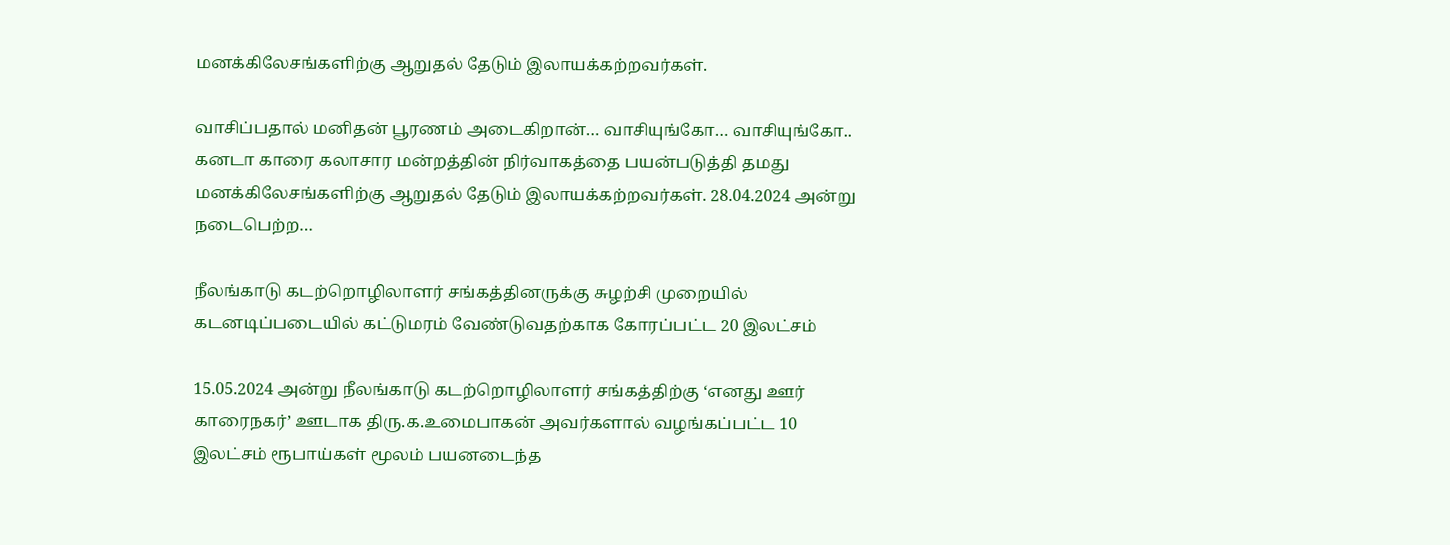மனக்கிலேசங்களிற்கு ஆறுதல் தேடும் இலாயக்கற்றவர்கள்.

வாசிப்பதால் மனிதன் பூரணம் அடைகிறான்… வாசியுங்கோ… வாசியுங்கோ.. கனடா காரை கலாசார மன்றத்தின் நிர்வாகத்தை பயன்படுத்தி தமது மனக்கிலேசங்களிற்கு ஆறுதல் தேடும் இலாயக்கற்றவர்கள். 28.04.2024 அன்று நடைபெற்ற…

நீலங்காடு கடற்றொழிலாளர் சங்கத்தினருக்கு சுழற்சி முறையில் கடனடிப்படையில் கட்டுமரம் வேண்டுவதற்காக கோரப்பட்ட 20 இலட்சம்

15.05.2024 அன்று நீலங்காடு கடற்றொழிலாளர் சங்கத்திற்கு ‘எனது ஊர் காரைநகர்’ ஊடாக திரு.க.உமைபாகன் அவர்களால் வழங்கப்பட்ட 10 இலட்சம் ரூபாய்கள் மூலம் பயனடைந்த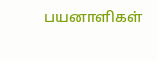பயனாளிகள்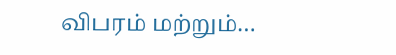விபரம் மற்றும்…